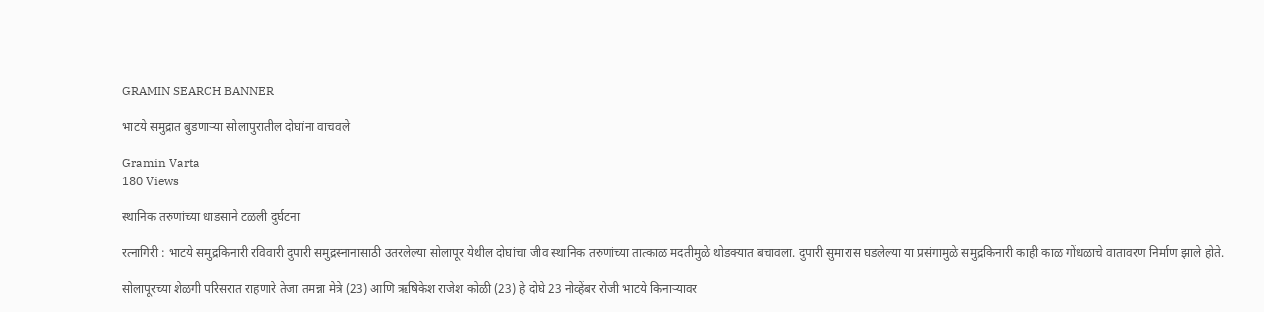GRAMIN SEARCH BANNER

भाटये समुद्रात बुडणाऱ्या सोलापुरातील दोघांना वाचवले

Gramin Varta
180 Views

स्थानिक तरुणांच्या धाडसाने टळली दुर्घटना

रत्नागिरी : भाटये समुद्रकिनारी रविवारी दुपारी समुद्रस्नानासाठी उतरलेल्या सोलापूर येथील दोघांचा जीव स्थानिक तरुणांच्या तात्काळ मदतीमुळे थोडक्यात बचावला. दुपारी सुमारास घडलेल्या या प्रसंगामुळे समुद्रकिनारी काही काळ गोंधळाचे वातावरण निर्माण झाले होते.

सोलापूरच्या शेळगी परिसरात राहणारे तेजा तमन्ना मेत्रे (23) आणि ऋषिकेश राजेश कोळी (23) हे दोघे 23 नोव्हेंबर रोजी भाटये किनाऱ्यावर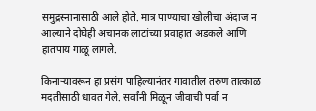समुद्रस्नानासाठी आले होते. मात्र पाण्याचा खोलीचा अंदाज न आल्याने दोघेही अचानक लाटांच्या प्रवाहात अडकले आणि हातपाय गाळू लागले.

किनाऱ्यावरून हा प्रसंग पाहिल्यानंतर गावातील तरुण तात्काळ मदतीसाठी धावत गेले. सर्वांनी मिळून जीवाची पर्वा न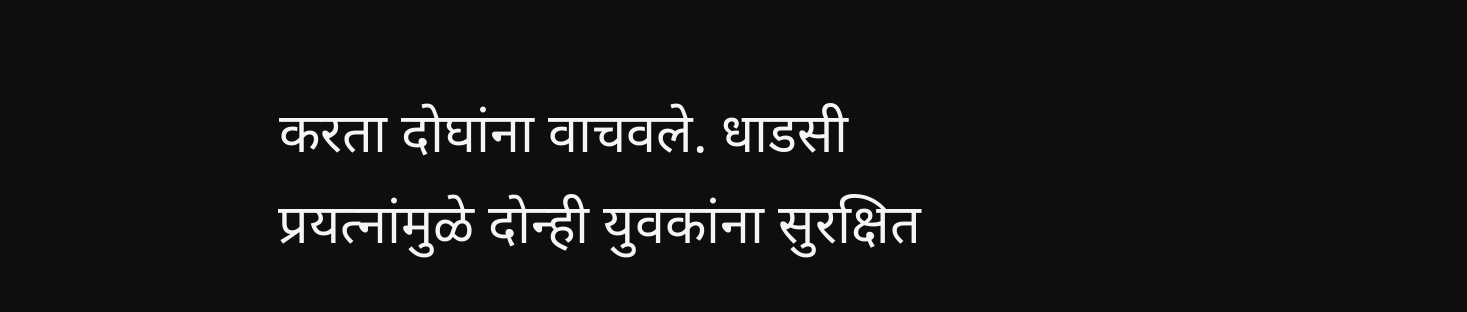करता दोघांना वाचवले. धाडसी प्रयत्नांमुळे दोन्ही युवकांना सुरक्षित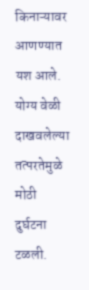किनाऱ्यावर आणण्यात यश आले. योग्य वेळी दाखवलेल्या तत्परतेमुळे मोठी दुर्घटना टळली.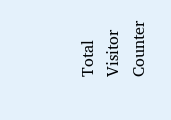Total Visitor Counter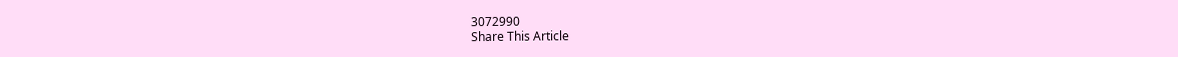3072990
Share This Article